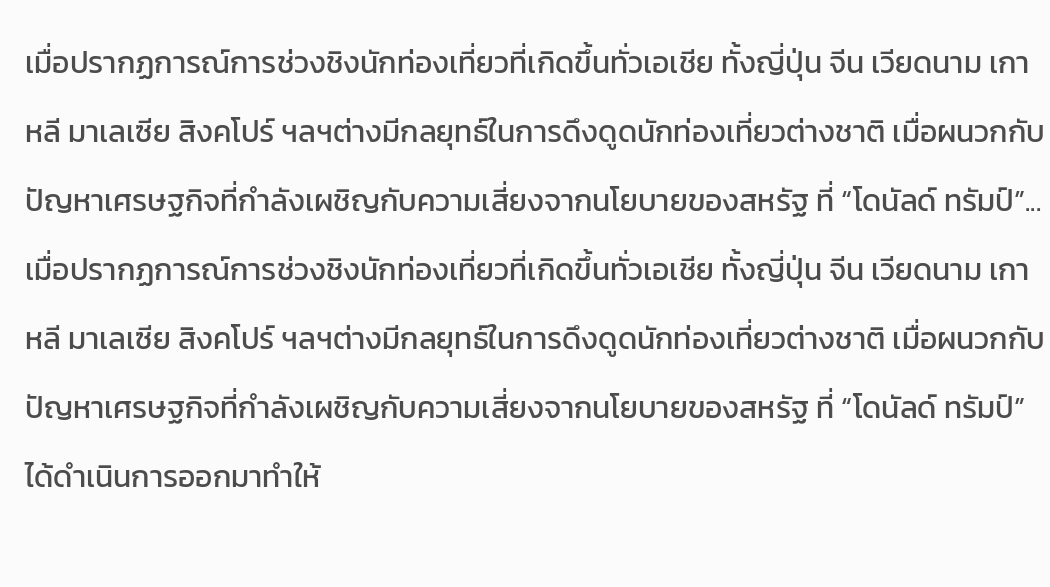เมื่อปรากฏการณ์การช่วงชิงนักท่องเที่ยวที่เกิดขึ้นทั่วเอเชีย ทั้งญี่ปุ่น จีน เวียดนาม เกาหลี มาเลเซีย สิงคโปร์ ฯลฯต่างมีกลยุทธ์ในการดึงดูดนักท่องเที่ยวต่างชาติ เมื่อผนวกกับปัญหาเศรษฐกิจที่กำลังเผชิญกับความเสี่ยงจากนโยบายของสหรัฐ ที่ “โดนัลด์ ทรัมป์”...
เมื่อปรากฏการณ์การช่วงชิงนักท่องเที่ยวที่เกิดขึ้นทั่วเอเชีย ทั้งญี่ปุ่น จีน เวียดนาม เกาหลี มาเลเซีย สิงคโปร์ ฯลฯต่างมีกลยุทธ์ในการดึงดูดนักท่องเที่ยวต่างชาติ เมื่อผนวกกับปัญหาเศรษฐกิจที่กำลังเผชิญกับความเสี่ยงจากนโยบายของสหรัฐ ที่ “โดนัลด์ ทรัมป์” ได้ดำเนินการออกมาทำให้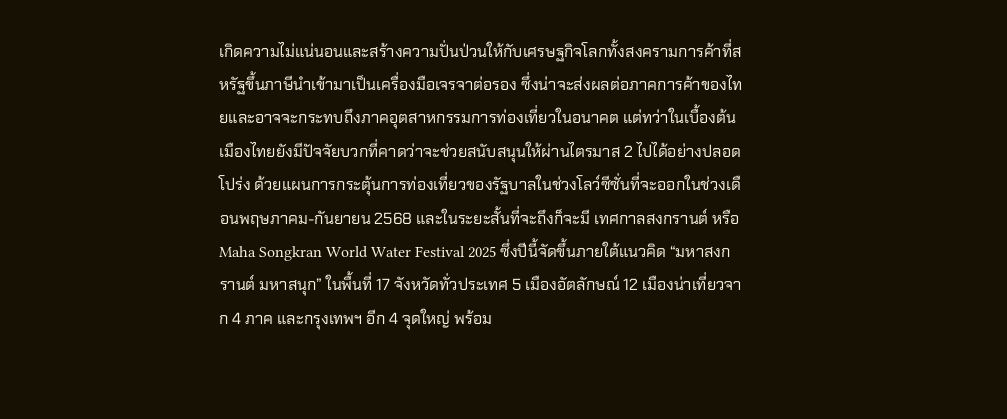เกิดความไม่แน่นอนและสร้างความปั่นป่วนให้กับเศรษฐกิจโลกทั้งสงครามการค้าที่สหรัฐขึ้นภาษีนำเข้ามาเป็นเครื่องมือเจรจาต่อรอง ซึ่งน่าจะส่งผลต่อภาคการค้าของไทยและอาจจะกระทบถึงภาคอุตสาหกรรมการท่องเที่ยวในอนาคต แต่ทว่าในเบื้องต้นเมืองไทยยังมีปัจจัยบวกที่คาดว่าจะช่วยสนับสนุนให้ผ่านไตรมาส 2 ไปได้อย่างปลอดโปร่ง ด้วยแผนการกระตุ้นการท่องเที่ยวของรัฐบาลในช่วงโลว์ซีซั่นที่จะออกในช่วงเดือนพฤษภาคม-กันยายน 2568 และในระยะสั้นที่จะถึงก็จะมี เทศกาลสงกรานต์ หรือ Maha Songkran World Water Festival 2025 ซึ่งปีนี้จัดขึ้นภายใต้แนวคิด “มหาสงกรานต์ มหาสนุก” ในพื้นที่ 17 จังหวัดทั่วประเทศ 5 เมืองอัตลักษณ์ 12 เมืองน่าเที่ยวจาก 4 ภาค และกรุงเทพฯ อีก 4 จุดใหญ่ พร้อม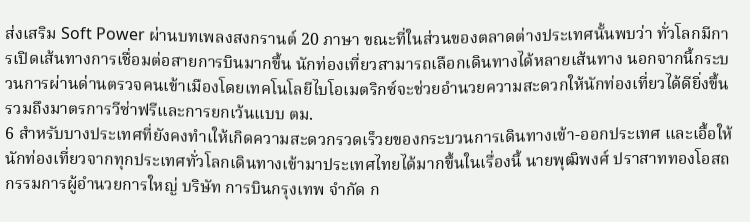ส่งเสริม Soft Power ผ่านบทเพลงสงกรานต์ 20 ภาษา ขณะที่ในส่วนของตลาดต่างประเทศนั้นพบว่า ทั่วโลกมีการเปิดเส้นทางการเชื่อมต่อสายการบินมากขึ้น นักท่องเที่ยวสามารถเลือกเดินทางได้หลายเส้นทาง นอกจากนี้กระบวนการผ่านด่านตรวจคนเข้าเมืองโดยเทคโนโลยีไบโอเมตริกซ์จะช่วยอำนวยความสะดวกให้นักท่องเที่ยวได้ดียิ่งขึ้น รวมถึงมาตรการวีซ่าฟรีและการยกเว้นแบบ ตม.
6 สำหรับบางประเทศที่ยังคงทำเให้เกิดความสะดวกรวดเร็วยของกระบวนการเดินทางเข้า-ออกประเทศ และเอื้อให้นักท่องเที่ยวจากทุกประเทศทั่วโลกเดินทางเข้ามาประเทศไทยได้มากขึ้นในเรื่องนี้ นายพุฒิพงศ์ ปราสาททองโอสถ กรรมการผู้อำนวยการใหญ่ บริษัท การบินกรุงเทพ จำกัด ก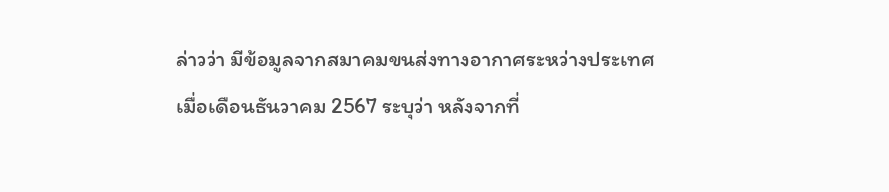ล่าวว่า มีข้อมูลจากสมาคมขนส่งทางอากาศระหว่างประเทศ เมื่อเดือนธันวาคม 2567 ระบุว่า หลังจากที่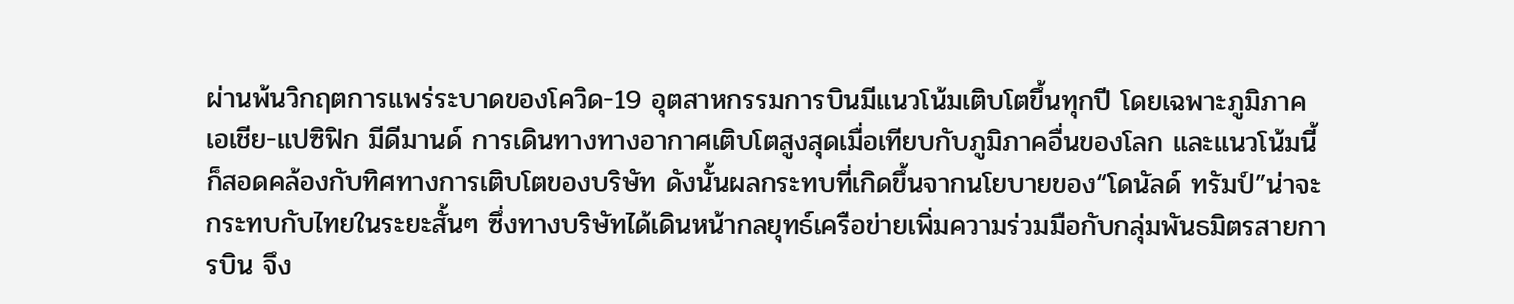ผ่านพ้นวิกฤตการแพร่ระบาดของโควิด-19 อุตสาหกรรมการบินมีแนวโน้มเติบโตขึ้นทุกปี โดยเฉพาะภูมิภาคเอเชีย-แปซิฟิก มีดีมานด์ การเดินทางทางอากาศเติบโตสูงสุดเมื่อเทียบกับภูมิภาคอื่นของโลก และแนวโน้มนี้ก็สอดคล้องกับทิศทางการเติบโตของบริษัท ดังนั้นผลกระทบที่เกิดขึ้นจากนโยบายของ“โดนัลด์ ทรัมป์”น่าจะกระทบกับไทยในระยะสั้นๆ ซึ่งทางบริษัทได้เดินหน้ากลยุทธ์เครือข่ายเพิ่มความร่วมมือกับกลุ่มพันธมิตรสายการบิน จึง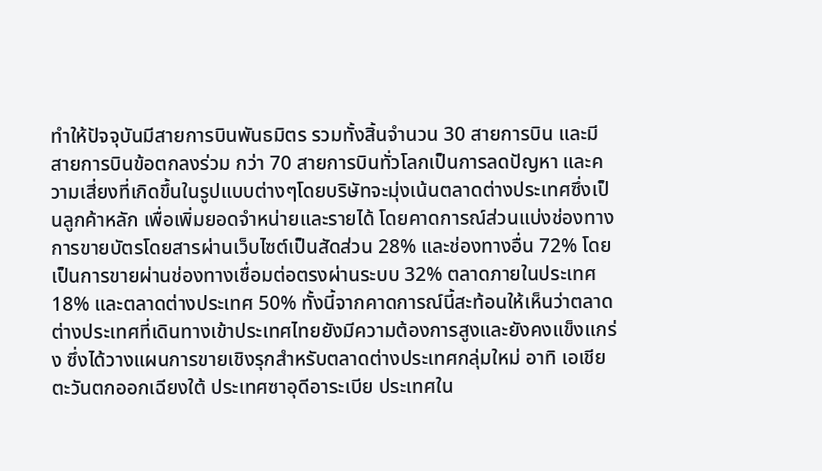ทำให้ปัจจุบันมีสายการบินพันธมิตร รวมทั้งสิ้นจำนวน 30 สายการบิน และมีสายการบินข้อตกลงร่วม กว่า 70 สายการบินทั่วโลกเป็นการลดปัญหา และความเสี่ยงที่เกิดขึ้นในรูปแบบต่างๆโดยบริษัทจะมุ่งเน้นตลาดต่างประเทศซึ่งเป็นลูกค้าหลัก เพื่อเพิ่มยอดจำหน่ายและรายได้ โดยคาดการณ์ส่วนแบ่งช่องทางการขายบัตรโดยสารผ่านเว็บไซต์เป็นสัดส่วน 28% และช่องทางอื่น 72% โดยเป็นการขายผ่านช่องทางเชื่อมต่อตรงผ่านระบบ 32% ตลาดภายในประเทศ 18% และตลาดต่างประเทศ 50% ทั้งนี้จากคาดการณ์นี้สะท้อนให้เห็นว่าตลาดต่างประเทศที่เดินทางเข้าประเทศไทยยังมีความต้องการสูงและยังคงแข็งแกร่ง ซึ่งได้วางแผนการขายเชิงรุกสำหรับตลาดต่างประเทศกลุ่มใหม่ อาทิ เอเชียตะวันตกออกเฉียงใต้ ประเทศซาอุดีอาระเบีย ประเทศใน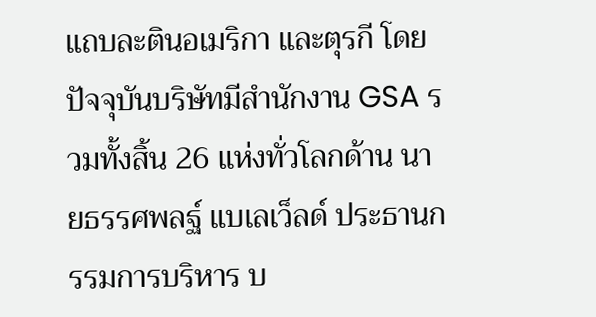แถบละตินอเมริกา และตุรกี โดยปัจจุบันบริษัทมีสำนักงาน GSA รวมทั้งสิ้น 26 แห่งทั่วโลกด้าน นายธรรศพลฐ์ แบเลเว็ลด์ ประธานกรรมการบริหาร บ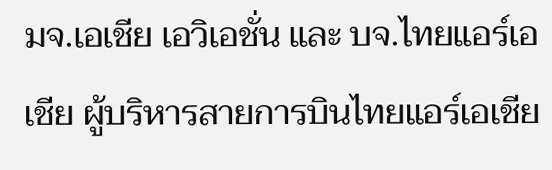มจ.เอเชีย เอวิเอชั่น และ บจ.ไทยแอร์เอเชีย ผู้บริหารสายการบินไทยแอร์เอเชีย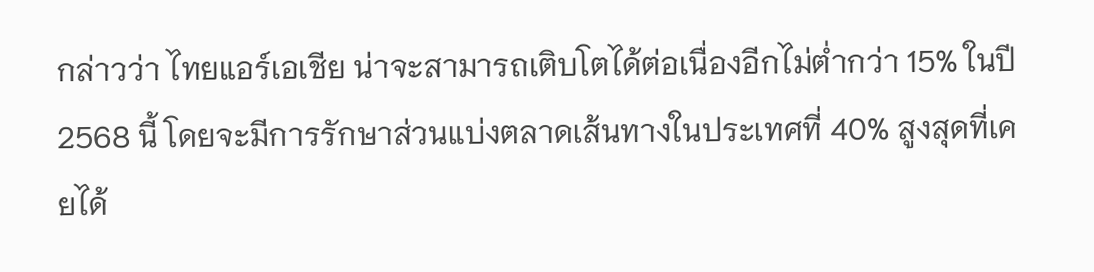กล่าวว่า ไทยแอร์เอเชีย น่าจะสามารถเติบโตได้ต่อเนื่องอีกไม่ต่ำกว่า 15% ในปี 2568 นี้ โดยจะมีการรักษาส่วนแบ่งตลาดเส้นทางในประเทศที่ 40% สูงสุดที่เคยได้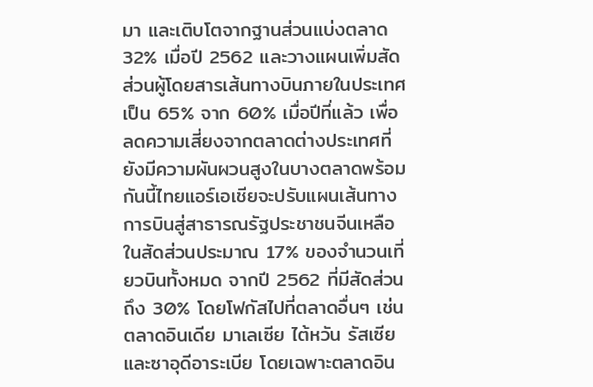มา และเติบโตจากฐานส่วนแบ่งตลาด 32% เมื่อปี 2562 และวางแผนเพิ่มสัดส่วนผู้โดยสารเส้นทางบินภายในประเทศเป็น 65% จาก 60% เมื่อปีที่แล้ว เพื่อลดความเสี่ยงจากตลาดต่างประเทศที่ยังมีความผันผวนสูงในบางตลาดพร้อมกันนี้ไทยแอร์เอเชียจะปรับแผนเส้นทางการบินสู่สาธารณรัฐประชาชนจีนเหลือในสัดส่วนประมาณ 17% ของจำนวนเที่ยวบินทั้งหมด จากปี 2562 ที่มีสัดส่วนถึง 30% โดยโฟกัสไปที่ตลาดอื่นๆ เช่นตลาดอินเดีย มาเลเซีย ไต้หวัน รัสเซีย และซาอุดีอาระเบีย โดยเฉพาะตลาดอิน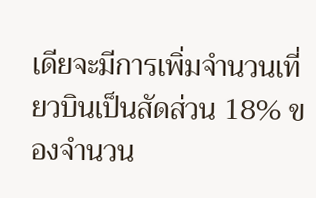เดียจะมีการเพิ่มจำนวนเที่ยวบินเป็นสัดส่วน 18% ของจำนวน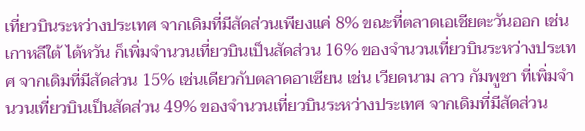เที่ยวบินระหว่างประเทศ จากเดิมที่มีสัดส่วนเพียงแค่ 8% ขณะที่ตลาดเอเชียตะวันออก เช่น เกาหลีใต้ ไต้หวัน ก็เพิ่มจำนวนเที่ยวบินเป็นสัดส่วน 16% ของจำนวนเที่ยวบินระหว่างประเทศ จากเดิมที่มีสัดส่วน 15% เช่นเดียวกับตลาดอาเซียน เช่น เวียดนาม ลาว กัมพูชา ที่เพิ่มจำนวนเที่ยวบินเป็นสัดส่วน 49% ของจำนวนเที่ยวบินระหว่างประเทศ จากเดิมที่มีสัดส่วน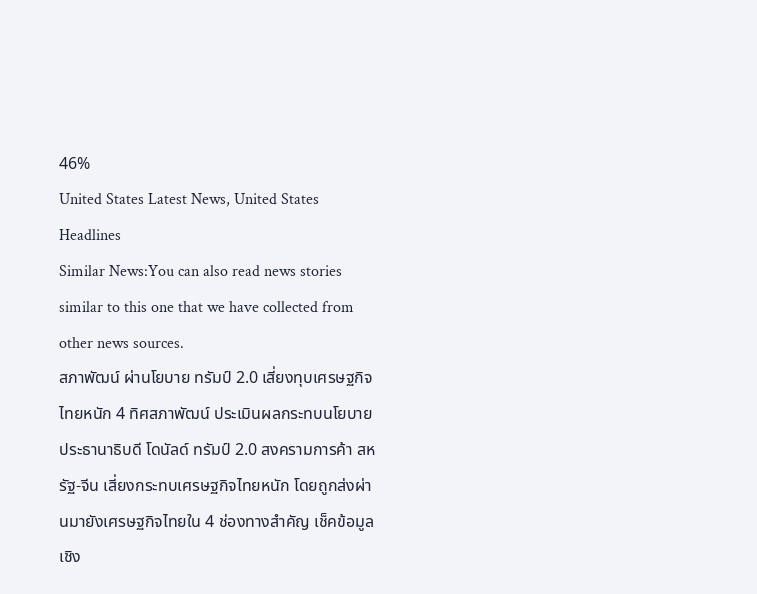46%
United States Latest News, United States Headlines
Similar News:You can also read news stories similar to this one that we have collected from other news sources.
สภาพัฒน์ ผ่านโยบาย ทรัมป์ 2.0 เสี่ยงทุบเศรษฐกิจไทยหนัก 4 ทิศสภาพัฒน์ ประเมินผลกระทบนโยบาย ประธานาธิบดี โดนัลด์ ทรัมป์ 2.0 สงครามการค้า สหรัฐ-จีน เสี่ยงกระทบเศรษฐกิจไทยหนัก โดยถูกส่งผ่านมายังเศรษฐกิจไทยใน 4 ช่องทางสำคัญ เช็คข้อมูลเชิง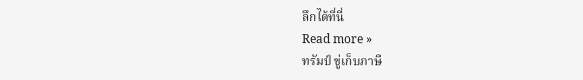ลึกได้ที่นี่
Read more »
ทรัมป์ ขู่เก็บภาษี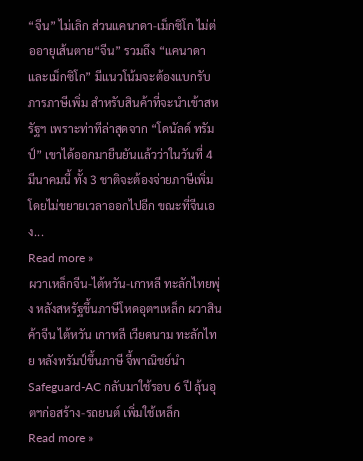“จีน” ไม่เลิก ส่วนแคนาดา-เม็กซิโก ไม่ต่ออายุเส้นตาย“จีน” รวมถึง “แคนาดาและเม็กซิโก” มีแนวโน้มจะต้องแบกรับภารภาษีเพิ่ม สำหรับสินค้าที่จะนำเข้าสหรัฐฯ เพราะท่าทีล่าสุดจาก “โดนัลด์ ทรัมป์” เขาได้ออกมายืนยันแล้วว่าในวันที่ 4 มีนาคมนี้ ทั้ง 3 ชาติจะต้องจ่ายภาษีเพิ่ม โดยไม่ขยายเวลาออกไปอีก ขณะที่จีนเอง...
Read more »
ผวาเหล็กจีน-ไต้หวัน-เกาหลี ทะลักไทยพุ่ง หลังสหรัฐขึ้นภาษีโหดอุตฯเหล็ก ผวาสินค้าจีน ไต้หวัน เกาหลี เวียดนาม ทะลักไทย หลังทรัมป์ขึ้นภาษี จี้พาณิชย์นำ Safeguard-AC กลับมาใช้รอบ 6 ปี ลุ้นอุตฯก่อสร้าง-รถยนต์ เพิ่มใช้เหล็ก
Read more »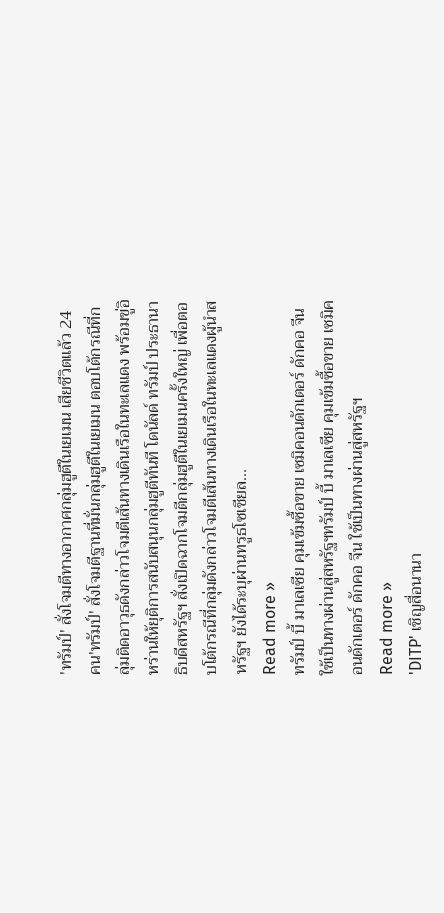'ทรัมป์' สั่งโจมตีทางอากาศกลุ่มฮูตีในเยเมน เสียชีวิตแล้ว 24 คน'ทรัมป์' สั่งโจมตีฐานที่มั่นกลุ่มฮูตีในเยเมน ตอบโต้กรณีที่กลุ่มติดอาวุธดังกล่าวโจมตีเส้นทางเดินเรือในทะเลแดง พร้อมขู่อิหร่านให้ยุติการสนับสนุนกลุ่มฮูตีทันที โดนัลด์ ทรัมป์ ประธานาธิบดีสหรัฐฯ สั่งเปิดฉากโจมตีกลุ่มฮูตีในเยเมนครั้งใหญ่ เพื่อตอบโต้กรณีที่กลุ่มดังกล่าวโจมตีเส้นทางเดินเรือในทะเลแดงผู้นำสหรัฐฯ ยังได้ระบุผ่านทรูธโซเชียล...
Read more »
ทรัมป์ บี้ มาเลเซีย คุมเข้มซื้อขาย เซมิคอนดักเตอร์ ดักคอ จีน ใช้เป็นทางผ่านสู่สหรัฐฯทรัมป์ บี้ มาเลเซีย คุมเข้มซื้อขาย เซมิคอนดักเตอร์ ดักคอ จีน ใช้เป็นทางผ่านสู่สหรัฐฯ
Read more »
'DITP' เชิญสื่อนานา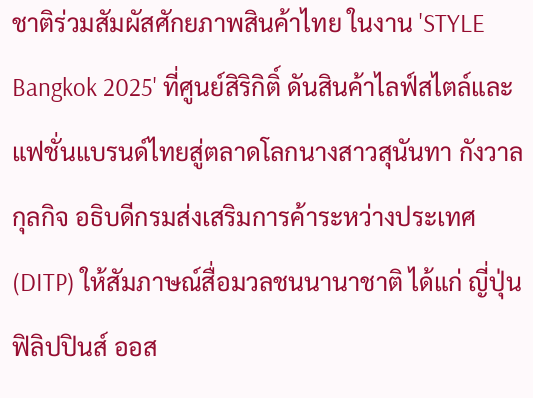ชาติร่วมสัมผัสศักยภาพสินค้าไทย ในงาน 'STYLE Bangkok 2025' ที่ศูนย์สิริกิติ์ ดันสินค้าไลฟ์สไตล์และแฟชั่นแบรนด์ไทยสู่ตลาดโลกนางสาวสุนันทา กังวาลกุลกิจ อธิบดีกรมส่งเสริมการค้าระหว่างประเทศ (DITP) ให้สัมภาษณ์สื่อมวลชนนานาชาติ ได้แก่ ญี่ปุ่น ฟิลิปปินส์ ออส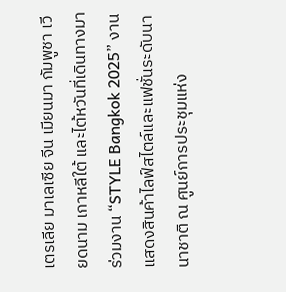เตรเลีย มาเลเซีย จีน เมียนมา กัมพูชา เวียดนาม เกาหลีใต้ และไต้หวันที่เดินทางมาร่วมงาน “STYLE Bangkok 2025” งานแสดงสินค้าไลฟ์สไตล์และแฟชั่นระดับนานาชาติ ณ ศูนย์การประชุมแห่ง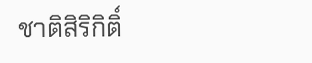ชาติสิริกิติ์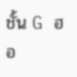ชั้น G ฮอ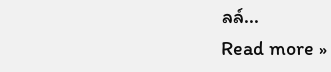ลล์...
Read more »